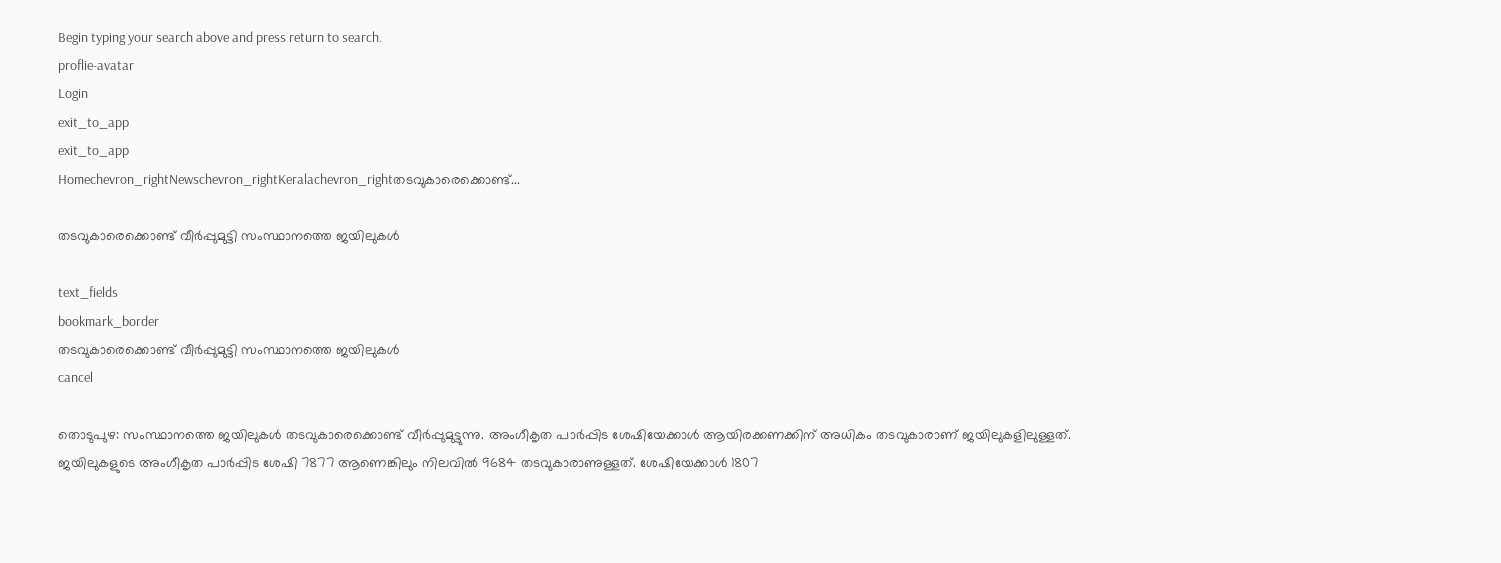Begin typing your search above and press return to search.
proflie-avatar
Login
exit_to_app
exit_to_app
Homechevron_rightNewschevron_rightKeralachevron_rightതടവുകാരെക്കൊണ്ട്...

തടവുകാരെക്കൊണ്ട് വീർപ്പുമുട്ടി സംസ്ഥാനത്തെ ജയിലുകൾ

text_fields
bookmark_border
തടവുകാരെക്കൊണ്ട് വീർപ്പുമുട്ടി സംസ്ഥാനത്തെ ജയിലുകൾ
cancel

തൊടുപുഴ: സംസ്ഥാനത്തെ ജയിലുകൾ തടവുകാരെക്കൊണ്ട് വീർപ്പുമുട്ടുന്നു. അംഗീകൃത പാർപ്പിട ശേഷിയേക്കാൾ ആയിരക്കണക്കിന് അധികം തടവുകാരാണ് ജയിലുകളിലുള്ളത്. ജയിലുകളുടെ അംഗീകൃത പാർപ്പിട ശേഷി 7877 ആണെങ്കിലും നിലവിൽ 9684 തടവുകാരാണുള്ളത്. ശേഷിയേക്കാൾ 1807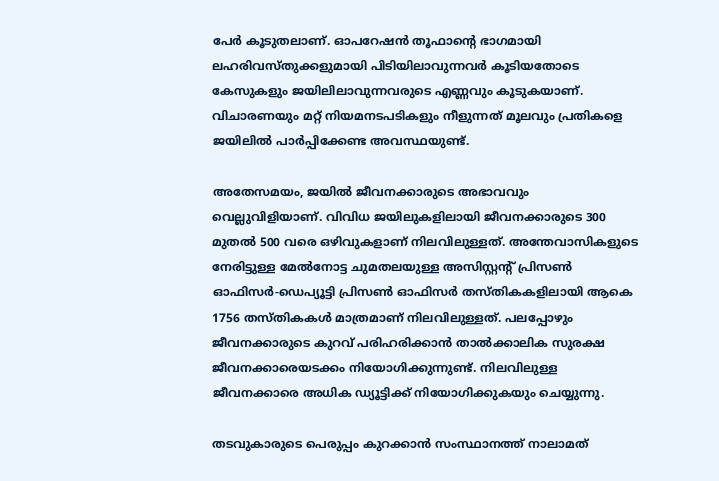പേർ കൂടുതലാണ്. ഓപറേഷൻ തൂഫാന്‍റെ ഭാഗമായി ലഹരിവസ്തുക്കളുമായി പിടിയിലാവുന്നവർ കൂടിയതോടെ കേസുകളും ജയിലിലാവുന്നവരുടെ എണ്ണവും കൂടുകയാണ്. വിചാരണയും മറ്റ് നിയമനടപടികളും നീളുന്നത് മൂലവും പ്രതികളെ ജയിലിൽ പാർപ്പിക്കേണ്ട അവസ്ഥയുണ്ട്.

അതേസമയം, ജയിൽ ജീവനക്കാരുടെ അഭാവവും വെല്ലുവിളിയാണ്. വിവിധ ജയിലുകളിലായി ജീവനക്കാരുടെ 300 മുതൽ 500 വരെ ഒഴിവുകളാണ് നിലവിലുള്ളത്. അന്തേവാസികളുടെ നേരിട്ടുള്ള മേൽനോട്ട ചുമതലയുള്ള അസിസ്റ്റന്‍റ് പ്രിസൺ ഓഫിസർ-ഡെപ്യൂട്ടി പ്രിസൺ ഓഫിസർ തസ്തികകളിലായി ആകെ 1756 തസ്തികകൾ മാത്രമാണ് നിലവിലുള്ളത്. പലപ്പോഴും ജീവനക്കാരുടെ കുറവ് പരിഹരിക്കാൻ താൽക്കാലിക സുരക്ഷ ജീവനക്കാരെയടക്കം നിയോഗിക്കുന്നുണ്ട്. നിലവിലുള്ള ജീവനക്കാരെ അധിക ഡ്യൂട്ടിക്ക് നിയോഗിക്കുകയും ചെയ്യുന്നു.

തടവുകാരുടെ പെരുപ്പം കുറക്കാൻ സംസ്ഥാനത്ത് നാലാമത്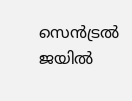സെൻട്രൽ ജയിൽ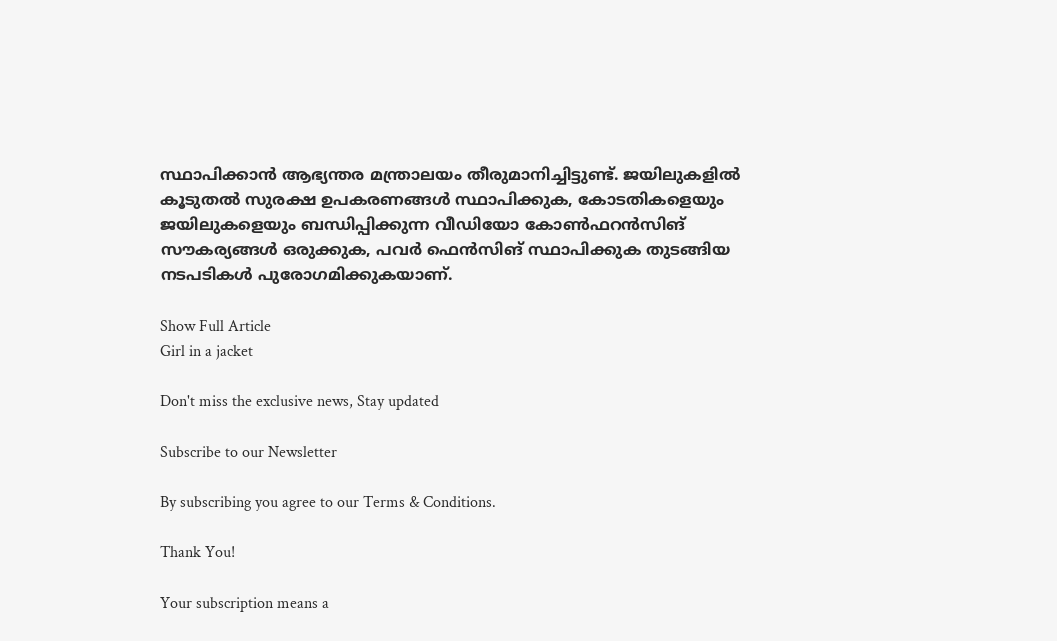സ്ഥാപിക്കാൻ ആഭ്യന്തര മന്ത്രാലയം തീരുമാനിച്ചിട്ടുണ്ട്. ജയിലുകളിൽ കൂടുതൽ സുരക്ഷ ഉപകരണങ്ങൾ സ്ഥാപിക്കുക, കോടതികളെയും ജയിലുകളെയും ബന്ധിപ്പിക്കുന്ന വീഡിയോ കോൺഫറൻസിങ് സൗകര്യങ്ങൾ ഒരുക്കുക, പവർ ഫെൻസിങ് സ്ഥാപിക്കുക തുടങ്ങിയ നടപടികൾ പുരോഗമിക്കുകയാണ്.

Show Full Article
Girl in a jacket

Don't miss the exclusive news, Stay updated

Subscribe to our Newsletter

By subscribing you agree to our Terms & Conditions.

Thank You!

Your subscription means a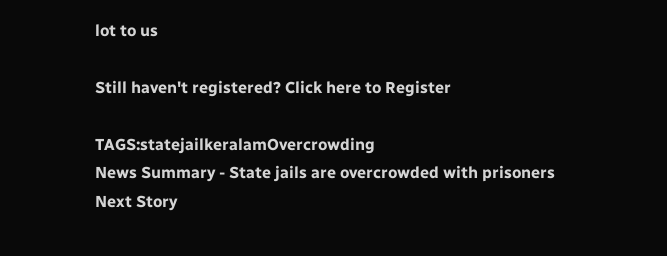lot to us

Still haven't registered? Click here to Register

TAGS:statejailkeralamOvercrowding
News Summary - State jails are overcrowded with prisoners
Next Story